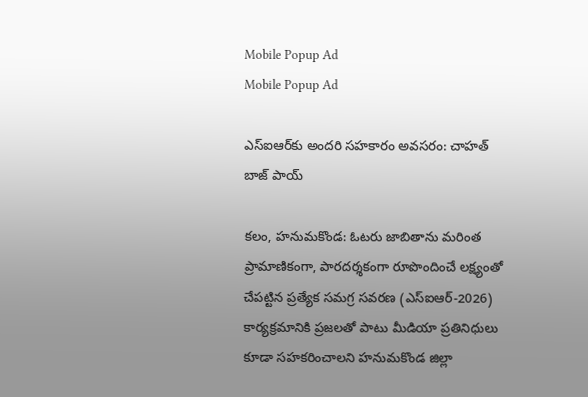Mobile Popup Ad
Mobile Popup Ad

ఎస్‌ఐ‌ఆర్‌కు అందరి సహకారం అవసరం: చాహత్ బాజ్ పాయ్

కలం, హనుమకొండ: ఓటరు జాబితాను మరింత ప్రామాణికంగా, పారదర్శకంగా రూపొందించే లక్ష్యంతో చేపట్టిన ప్రత్యేక సమగ్ర సవరణ (ఎస్‌ఐఆర్-2026) కార్యక్రమానికి ప్రజలతో పాటు మీడియా ప్రతినిధులు కూడా సహకరించాలని హనుమకొండ జిల్లా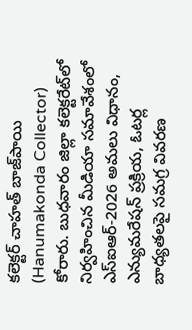కలెక్టర్ చాహత్ బాజ్‌పాయి (Hanumakonda Collector) కోరారు. బుధవారం జిల్లా కలెక్టరేట్‌లో నిర్వహించిన మీడియా సమావేశంలో ఎస్‌ఐఆర్-2026 అమలు విధానం, ఎన్యుమరేషన్ ప్రక్రియ, ఓటర్ల బాధ్యతలపై సమగ్ర వివరణ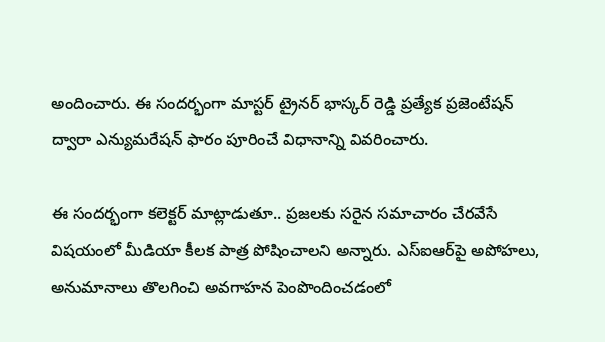అందించారు. ఈ సందర్భంగా మాస్టర్ ట్రైనర్ భాస్కర్ రెడ్డి ప్రత్యేక ప్రజెంటేషన్ ద్వారా ఎన్యుమరేషన్ ఫారం పూరించే విధానాన్ని వివరించారు.

ఈ సందర్భంగా కలెక్టర్ మాట్లాడుతూ.. ప్రజలకు సరైన సమాచారం చేరవేసే విషయంలో మీడియా కీలక పాత్ర పోషించాలని అన్నారు. ఎస్‌ఐఆర్‌పై అపోహలు, అనుమానాలు తొలగించి అవగాహన పెంపొందించడంలో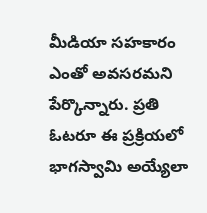మీడియా సహకారం ఎంతో అవసరమని పేర్కొన్నారు. ప్రతి ఓటరూ ఈ ప్రక్రియలో భాగస్వామి అయ్యేలా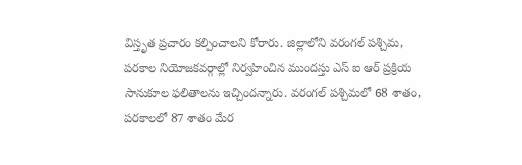విస్తృత ప్రచారం కల్పించాలని కోరారు. జిల్లాలోని వరంగల్ పశ్చిమ, పరకాల నియోజకవర్గాల్లో నిర్వహించిన ముందస్తు ఎస్ ఐ ఆర్ ప్రక్రియ సానుకూల ఫలితాలను ఇచ్చిందన్నారు. వరంగల్ పశ్చిమలో 68 శాతం, పరకాలలో 87 శాతం మేర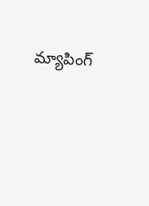మ్యాపింగ్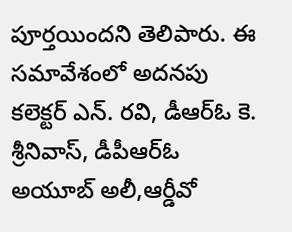పూర్తయిందని తెలిపారు. ఈ సమావేశంలో అదనపు కలెక్టర్ ఎన్. రవి, డీఆర్‌ఓ కె. శ్రీనివాస్, డీపీఆర్‌ఓ అయూబ్ అలీ,ఆర్డీవో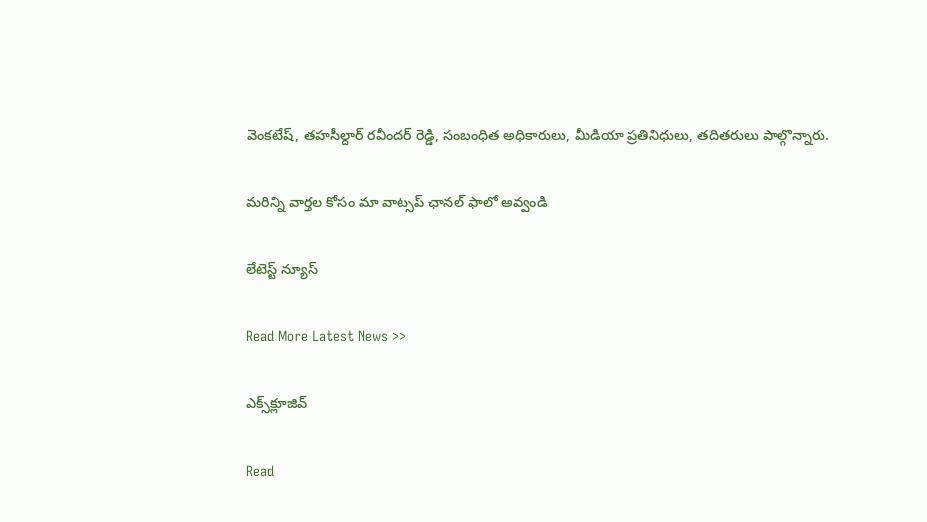వెంకటేష్, తహసీల్దార్ రవీందర్ రెడ్డి, సంబంధిత అధికారులు, మీడియా ప్రతినిధులు, తదితరులు పాల్గొన్నారు.

మ‌రిన్ని వార్త‌ల కోసం మా వాట్స‌ప్ ఛాన‌ల్ ఫాలో అవ్వండి

లేటెస్ట్ న్యూస్‌

Read More Latest News >>

ఎక్స్‌క్లూజివ్‌

Read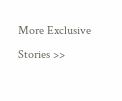More Exclusive Stories >>